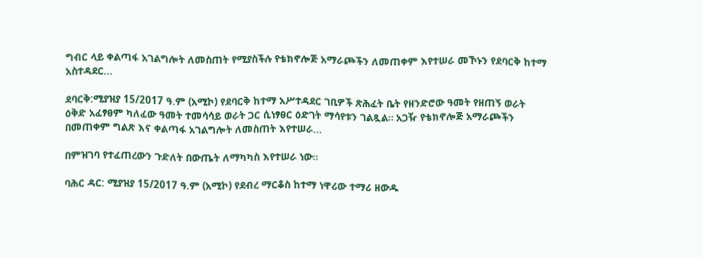ግብር ላይ ቀልጣፋ አገልግሎት ለመስጠት የሚያስችሉ የቴክኖሎጅ አማራጮችን ለመጠቀም እየተሠራ መኾኑን የደባርቅ ከተማ አስተዳደር...

ደባርቅ:ሚያዝያ 15/2017 ዓ.ም (አሚኮ) የደባርቅ ከተማ አሥተዳደር ገቢዎች ጽሕፈት ቤት የዘንድሮው ዓመት የዘጠኝ ወራት ዕቅድ አፈፃፀም ካለፈው ዓመት ተመሳሳይ ወራት ጋር ሲነፃፀር ዕድገት ማሳየቱን ገልጿል። አጋዥ የቴክኖሎጅ አማራጮችን በመጠቀም ግልጽ እና ቀልጣፋ አገልግሎት ለመስጠት እየተሠራ...

በምዝገባ የተፈጠረውን ጉድለት በውጤት ለማካካስ እየተሠራ ነው።

ባሕር ዳር: ሚያዝያ 15/2017 ዓ.ም (አሚኮ) የደብረ ማርቆስ ከተማ ነዋሪው ተማሪ ዘውዱ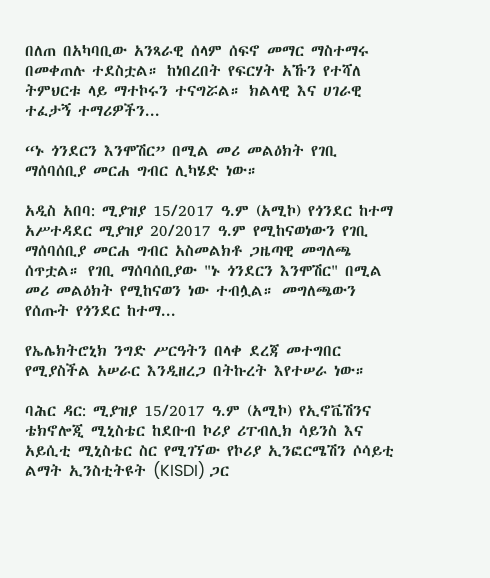በለጠ በአካባቢው አንጻራዊ ሰላም ሰፍኖ መማር ማስተማሩ በመቀጠሉ ተደስቷል። ከነበረበት የፍርሃት አኹን የተሻለ ትምህርቱ ላይ ማተኮሩን ተናግሯል። ክልላዊ እና ሀገራዊ ተፈታኝ ተማሪዎችን...

“ኑ ጎንደርን እንሞሽር” በሚል መሪ መልዕክት የገቢ ማሰባሰቢያ መርሐ ግብር ሊካሄድ ነው።

አዲስ አበባ: ሚያዝያ 15/2017 ዓ.ም (አሚኮ) የጎንደር ከተማ አሥተዳደር ሚያዝያ 20/2017 ዓ.ም የሚከናወነውን የገቢ ማሰባሰቢያ መርሐ ግብር አስመልክቶ ጋዜጣዊ መግለጫ ሰጥቷል። የገቢ ማሰባሰቢያው "ኑ ጎንደርን እንሞሽር" በሚል መሪ መልዕክት የሚከናወን ነው ተብሏል። መግለጫውን የሰጡት የጎንደር ከተማ...

የኤሌክትሮኒክ ንግድ ሥርዓትን በላቀ ደረጃ መተግበር የሚያስችል አሠራር እንዲዘረጋ በትኩረት እየተሠራ ነው።

ባሕር ዳር: ሚያዝያ 15/2017 ዓ.ም (አሚኮ) የኢኖቬሽንና ቴክኖሎጂ ሚኒስቴር ከደቡብ ኮሪያ ሪፐብሊክ ሳይንስ እና አይሲቲ ሚኒስቴር ስር የሚገኘው የኮሪያ ኢንፎርሜሽን ሶሳይቲ ልማት ኢንስቲትዩት (KISDI) ጋር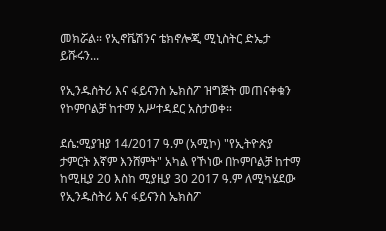መክሯል። የኢኖቬሽንና ቴክኖሎጂ ሚኒስትር ድኤታ ይሹሩን...

የኢንዱስትሪ እና ፋይናንስ ኤክስፖ ዝግጅት መጠናቀቁን የኮምቦልቻ ከተማ አሥተዳደር አስታወቀ።

ደሴ:ሚያዝያ 14/2017 ዓ.ም (አሚኮ) "የኢትዮጵያ ታምርት እኛም እንሸምት" አካል የኾነው በኮምቦልቻ ከተማ ከሚዚያ 20 እስከ ሚያዚያ 30 2017 ዓ.ም ለሚካሄደው የኢንዱስትሪ እና ፋይናንስ ኤክስፖ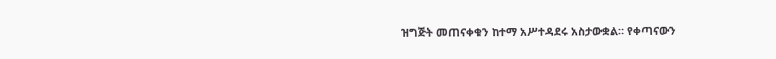ዝግጅት መጠናቀቁን ከተማ አሥተዳደሩ አስታውቋል። የቀጣናውን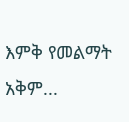እምቅ የመልማት አቅም...